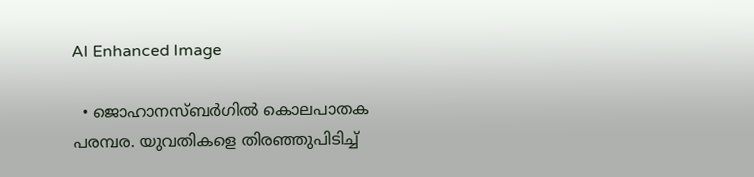AI Enhanced Image

  • ജൊഹാനസ്ബര്‍ഗില്‍ കൊലപാതക പരമ്പര. യുവതികളെ തിരഞ്ഞുപിടിച്ച്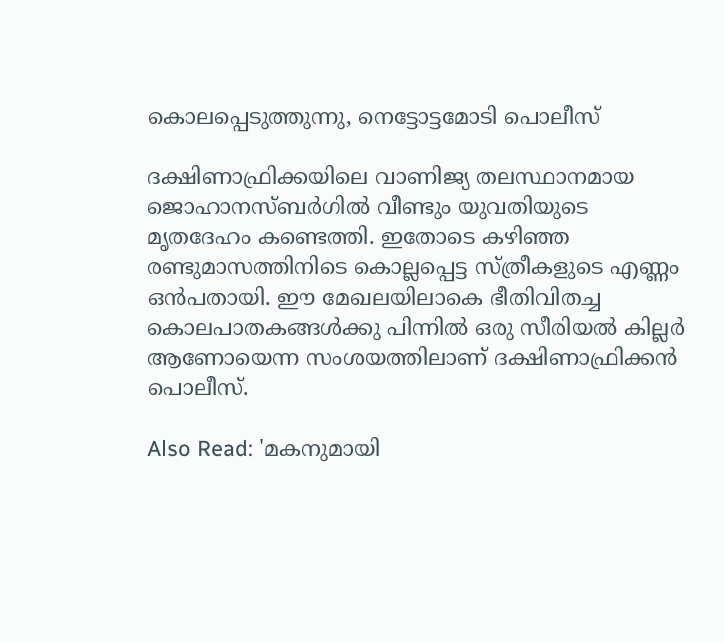കൊലപ്പെടുത്തുന്നു, നെട്ടോട്ടമോടി പൊലീസ്

ദക്ഷിണാഫ്രിക്കയിലെ വാണിജ്യ തലസ്ഥാനമായ ജൊഹാനസ്ബര്‍ഗില്‍ വീണ്ടും യുവതിയുടെ മൃതദേഹം കണ്ടെത്തി. ഇതോടെ കഴി‍ഞ്ഞ രണ്ടുമാസത്തിനിടെ കൊല്ലപ്പെട്ട സ്ത്രീകളുടെ എണ്ണം ഒന്‍പതായി. ഈ മേഖലയിലാകെ ഭീതിവിതച്ച കൊലപാതകങ്ങള്‍ക്കു പിന്നില്‍ ഒരു സീരിയല്‍ കില്ലര്‍ ആണോയെന്ന സംശയത്തിലാണ് ദക്ഷിണാഫ്രിക്കന്‍ പൊലീസ്.

Also Read: 'മകനുമായി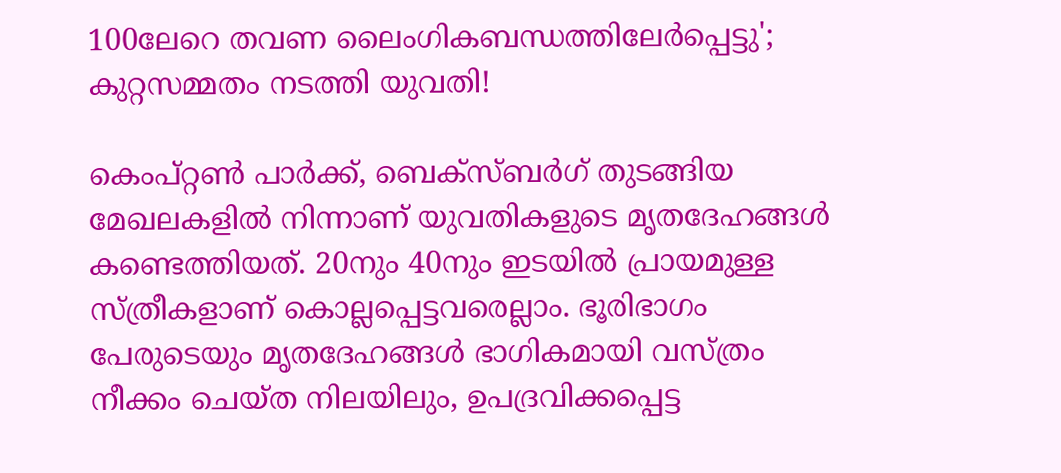100ലേറെ തവണ ലൈംഗികബന്ധത്തിലേര്‍പ്പെട്ടു'; കുറ്റസമ്മതം നടത്തി യുവതി!

കെംപ്റ്റൺ പാർക്ക്, ബെക്സ്ബർഗ് തുടങ്ങിയ മേഖലകളിൽ നിന്നാണ് യുവതികളുടെ മൃതദേഹങ്ങൾ കണ്ടെത്തിയത്. 20നും 40നും ഇടയിൽ പ്രായമുള്ള സ്ത്രീകളാണ് കൊല്ലപ്പെട്ടവരെല്ലാം. ഭൂരിഭാഗം പേരുടെയും മൃതദേഹങ്ങൾ ഭാഗികമായി വസ്ത്രം നീക്കം ചെയ്ത നിലയിലും, ഉപദ്രവിക്കപ്പെട്ട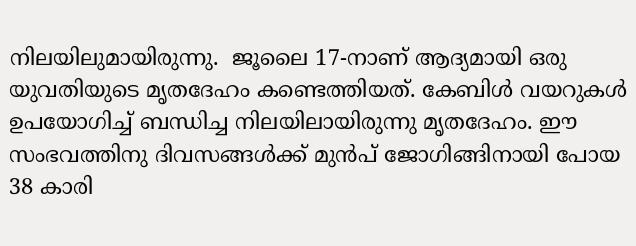നിലയിലുമായിരുന്നു.  ജൂലൈ 17-നാണ് ആദ്യമായി ഒരു യുവതിയുടെ മൃതദേഹം കണ്ടെത്തിയത്. കേബിൾ വയറുകള്‍ ഉപയോഗിച്ച് ബന്ധിച്ച നിലയിലായിരുന്നു മൃതദേഹം. ഈ സംഭവത്തിനു ദിവസങ്ങൾക്ക് മുൻപ് ജോഗിങ്ങിനായി പോയ 38 കാരി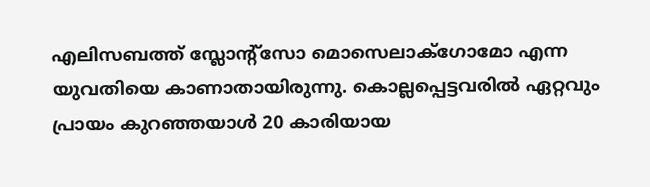എലിസബത്ത് സ്ലോന്റ്സോ മൊസെലാക്ഗോമോ എന്ന യുവതിയെ കാണാതായിരുന്നു. കൊല്ലപ്പെട്ടവരിൽ ഏറ്റവും പ്രായം കുറഞ്ഞയാൾ 20 കാരിയായ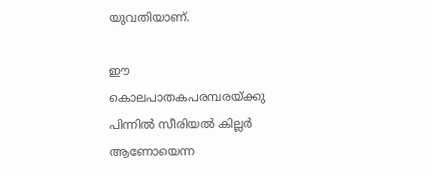യുവതിയാണ്.

ഈ കൊലപാതകപരമ്പരയ്ക്കു പിന്നില്‍ സീരിയല്‍ കില്ലര്‍ ആണോയെന്ന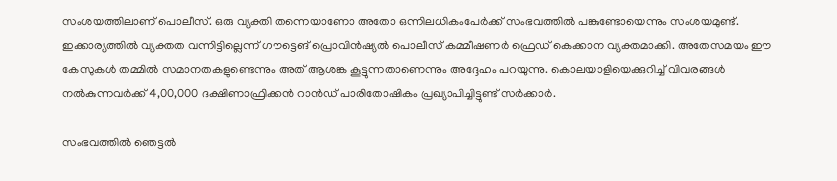സംശയത്തിലാണ് പൊലീസ്. ഒരു വ്യക്തി തന്നെയാണോ അതോ ഒന്നിലധികംപേര്‍ക്ക് സംഭവത്തില്‍ പങ്കുണ്ടോയെന്നും സംശയമുണ്ട്. ഇക്കാര്യത്തില്‍ വ്യക്തത വന്നിട്ടില്ലെന്ന് ഗൗട്ടെങ് പ്രൊവിൻഷ്യൽ പൊലീസ് കമ്മീഷണർ ഫ്രെഡ് കെക്കാന വ്യക്തമാക്കി. അതേസമയം ഈ കേസുകള്‍ തമ്മില്‍ സമാനതകളുണ്ടെന്നും അത് ആശങ്ക കൂട്ടുന്നതാണെന്നും അദ്ദേഹം പറയുന്നു. കൊലയാളിയെക്കുറിച്ച് വിവരങ്ങൾ നൽകുന്നവർക്ക് 4,00,000 ദക്ഷിണാഫ്രിക്കൻ റാൻഡ് പാരിതോഷികം പ്രഖ്യാപിച്ചിട്ടുണ്ട് സര്‍ക്കാര്‍.

സംഭവത്തില്‍ ഞെട്ടല്‍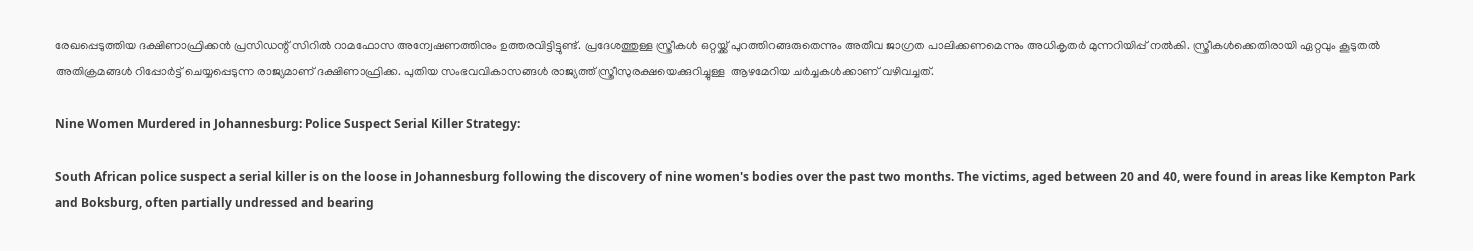രേഖപ്പെടുത്തിയ ദക്ഷിണാഫ്രിക്കൻ പ്രസിഡന്റ് സിറിൽ റാമഫോസ അന്വേഷണത്തിനും ഉത്തരവിട്ടിട്ടുണ്ട്. പ്രദേശത്തുള്ള സ്ത്രീകൾ ഒറ്റയ്ക്ക് പുറത്തിറങ്ങരുതെന്നും അതീവ ജാഗ്രത പാലിക്കണമെന്നും അധികൃതർ മുന്നറിയിപ്പ് നൽകി. സ്ത്രീകള്‍ക്കെതിരായി ഏറ്റവും കൂടുതല്‍ അതിക്രമങ്ങള്‍ റിപ്പോര്‍ട്ട് ചെയ്യപ്പെടുന്ന രാജ്യമാണ് ദക്ഷിണാഫ്രിക്ക. പുതിയ സംഭവവികാസങ്ങള്‍ രാജ്യത്ത് സ്ത്രീസുരക്ഷയെക്കുറിച്ചുള്ള  ആഴമേറിയ ചര്‍ച്ചകള്‍ക്കാണ് വഴിവച്ചത്.

Nine Women Murdered in Johannesburg: Police Suspect Serial Killer Strategy:

South African police suspect a serial killer is on the loose in Johannesburg following the discovery of nine women's bodies over the past two months. The victims, aged between 20 and 40, were found in areas like Kempton Park and Boksburg, often partially undressed and bearing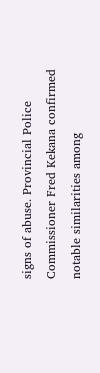signs of abuse. Provincial Police Commissioner Fred Kekana confirmed notable similarities among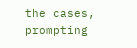the cases, prompting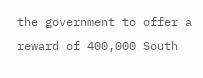the government to offer a reward of 400,000 South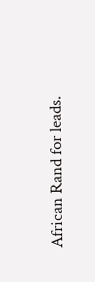African Rand for leads.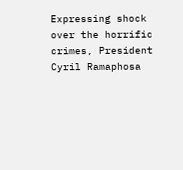Expressing shock over the horrific crimes, President Cyril Ramaphosa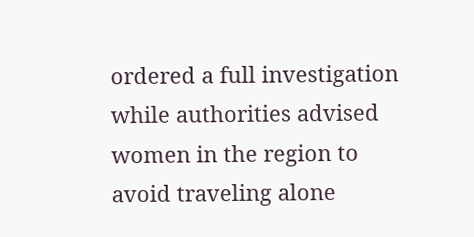ordered a full investigation while authorities advised women in the region to avoid traveling alone